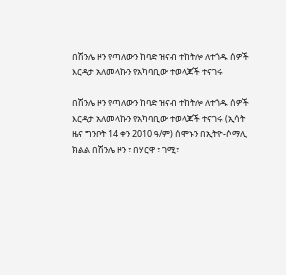በሽንሌ ዞን የጣለውን ከባድ ዝናብ ተከትሎ ለተጎዱ ሰዎች እርዳታ አለመላኩን የአካባቢው ተወላጆች ተናገሩ

በሽንሌ ዞን የጣለውን ከባድ ዝናብ ተከትሎ ለተጎዱ ሰዎች እርዳታ አለመላኩን የአካባቢው ተወላጆች ተናገሩ (ኢሳት ዜና ግንቦት 14 ቀን 2010 ዓ/ም) ሰሞኑን በኢትዮ-ሶማሊ ክልል በሽንሌ ዞን ፣ በሃርዋ ፣ ገሚ፣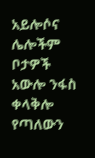አይሎሶና ሌሎችም ቦታዎች አውሎ ንፋስ ቀላቅሎ የጣለውን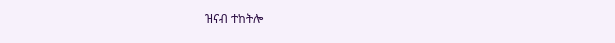ዝናብ ተከትሎ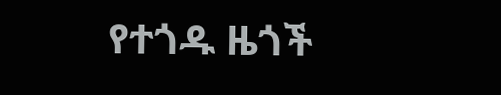የተጎዱ ዜጎች